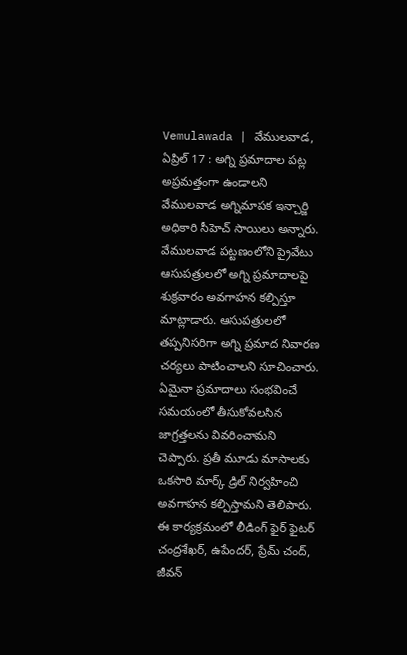Vemulawada | వేములవాడ, ఏప్రిల్ 17 : అగ్ని ప్రమాదాల పట్ల అప్రమత్తంగా ఉండాలని వేములవాడ అగ్నిమాపక ఇన్చార్జి అధికారి సీహెచ్ సాయిలు అన్నారు. వేములవాడ పట్టణంలోని ప్రైవేటు ఆసుపత్రులలో అగ్ని ప్రమాదాలపై శుక్రవారం అవగాహన కల్పిస్తూ మాట్లాడారు. ఆసుపత్రులలో తప్పనిసరిగా అగ్ని ప్రమాద నివారణ చర్యలు పాటించాలని సూచించారు.
ఏమైనా ప్రమాదాలు సంభవించే సమయంలో తీసుకోవలసిన జాగ్రత్తలను వివరించామని చెప్పారు. ప్రతీ మూడు మాసాలకు ఒకసారి మార్క్ డ్రిల్ నిర్వహించి అవగాహన కల్పిస్తామని తెలిపారు. ఈ కార్యక్రమంలో లీడింగ్ ఫైర్ ఫైటర్ చంద్రశేఖర్, ఉపేందర్, ప్రేమ్ చంద్, జీవన్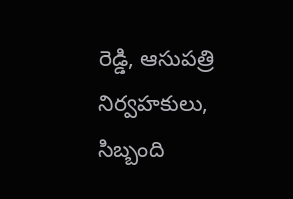రెడ్డి, ఆసుపత్రి నిర్వహకులు, సిబ్బంది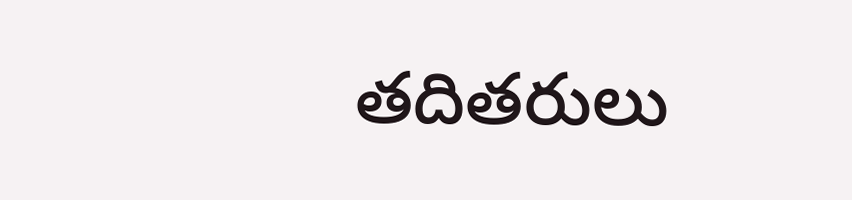తదితరులు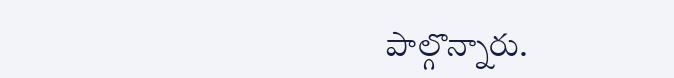పాల్గొన్నారు.